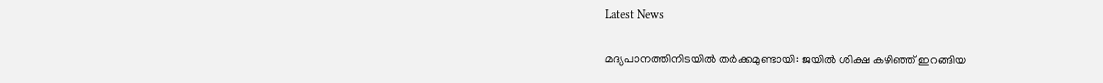Latest News

മദ്യപാനത്തിനിടയില്‍ തര്‍ക്കമുണ്ടായി: ജയില്‍ ശിക്ഷ കഴിഞ്ഞ്‌ ഇറങ്ങിയ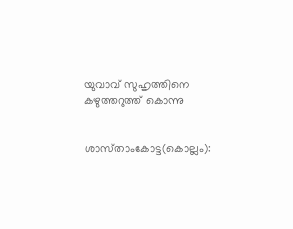യുവാവ്‌ സുഹൃത്തിനെ കഴുത്തറുത്ത്‌ കൊന്നു


ശാസ്‌താംകോട്ട(കൊല്ലം):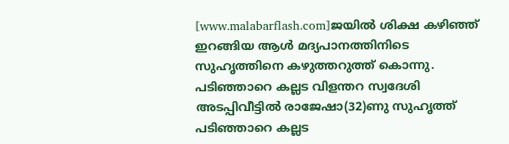[www.malabarflash.com]ജയില്‍ ശിക്ഷ കഴിഞ്ഞ്‌ ഇറങ്ങിയ ആള്‍ മദ്യപാനത്തിനിടെ സുഹൃത്തിനെ കഴുത്തറുത്ത്‌ കൊന്നു. പടിഞ്ഞാറെ കല്ലട വിളന്തറ സ്വദേശി അടപ്പിവീട്ടില്‍ രാജേഷാ(32)ണു സുഹൃത്ത്‌ പടിഞ്ഞാറെ കല്ലട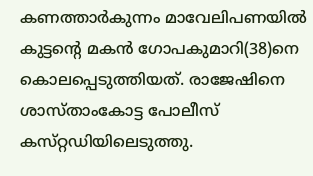കണത്താര്‍കുന്നം മാവേലിപണയില്‍ കുട്ടന്റെ മകന്‍ ഗോപകുമാറി(38)നെ കൊലപ്പെടുത്തിയത്‌. രാജേഷിനെ ശാസ്‌താംകോട്ട പോലീസ്‌ കസ്‌റ്റഡിയിലെടുത്തു.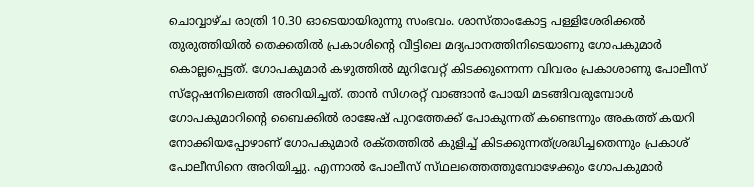ചൊവ്വാഴ്‌ച രാത്രി 10.30 ഓടെയായിരുന്നു സംഭവം. ശാസ്‌താംകോട്ട പള്ളിശേരിക്കല്‍ തുരുത്തിയില്‍ തെക്കതില്‍ പ്രകാശിന്റെ വീട്ടിലെ മദ്യപാനത്തിനിടെയാണു ഗോപകുമാര്‍ കൊല്ലപ്പെട്ടത്‌. ഗോപകുമാര്‍ കഴുത്തില്‍ മുറിവേറ്റ്‌ കിടക്കുന്നെന്ന വിവരം പ്രകാശാണു പോലീസ്‌ സ്‌റ്റേഷനിലെത്തി അറിയിച്ചത്‌. താന്‍ സിഗരറ്റ്‌ വാങ്ങാന്‍ പോയി മടങ്ങിവരുമ്പോള്‍ ഗോപകുമാറിന്റെ ബൈക്കില്‍ രാജേഷ്‌ പുറത്തേക്ക്‌ പോകുന്നത്‌ കണ്ടെന്നും അകത്ത്‌ കയറി നോക്കിയപ്പോഴാണ്‌ ഗോപകുമാര്‍ രക്‌തത്തില്‍ കുളിച്ച്‌ കിടക്കുന്നത്‌ശ്രദ്ധിച്ചതെന്നും പ്രകാശ്‌ പോലീസിനെ അറിയിച്ചു. എന്നാല്‍ പോലീസ്‌ സ്‌ഥലത്തെത്തുമ്പോഴേക്കും ഗോപകുമാര്‍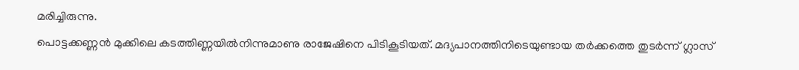മരിച്ചിരുന്നു.
പൊട്ടക്കണ്ണന്‍ മുക്കിലെ കടത്തിണ്ണയില്‍നിന്നുമാണു രാജേഷിനെ പിടികൂടിയത്‌. മദ്യപാനത്തിനിടെയുണ്ടായ തര്‍ക്കത്തെ തുടര്‍ന്ന്‌ ഗ്ലാസ്‌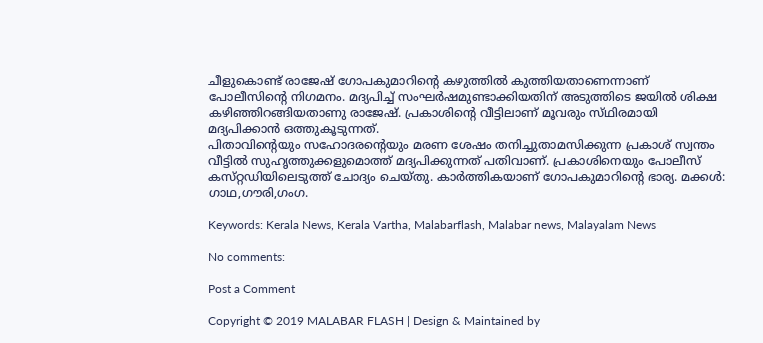ചീളുകൊണ്ട്‌ രാജേഷ്‌ ഗോപകുമാറിന്റെ കഴുത്തില്‍ കുത്തിയതാണെന്നാണ്‌ പോലീസിന്റെ നിഗമനം. മദ്യപിച്ച്‌ സംഘര്‍ഷമുണ്ടാക്കിയതിന്‌ അടുത്തിടെ ജയില്‍ ശിക്ഷ കഴിഞ്ഞിറങ്ങിയതാണു രാജേഷ്‌. പ്രകാശിന്റെ വീട്ടിലാണ്‌ മൂവരും സ്‌ഥിരമായി മദ്യപിക്കാന്‍ ഒത്തുകൂടുന്നത്‌.
പിതാവിന്റെയും സഹോദരന്റെയും മരണ ശേഷം തനിച്ചുതാമസിക്കുന്ന പ്രകാശ്‌ സ്വന്തം വീട്ടില്‍ സുഹൃത്തുക്കളുമൊത്ത്‌ മദ്യപിക്കുന്നത്‌ പതിവാണ്‌. പ്രകാശിനെയും പോലീസ്‌ കസ്‌റ്റഡിയിലെടുത്ത്‌ ചോദ്യം ചെയ്‌തു. കാര്‍ത്തികയാണ്‌ ഗോപകുമാറിന്റെ ഭാര്യ. മക്കള്‍: ഗാഥ,ഗൗരി,ഗംഗ.

Keywords: Kerala News, Kerala Vartha, Malabarflash, Malabar news, Malayalam News

No comments:

Post a Comment

Copyright © 2019 MALABAR FLASH | Design & Maintained by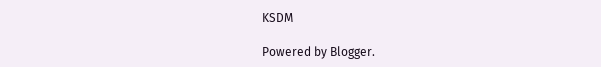KSDM

Powered by Blogger.